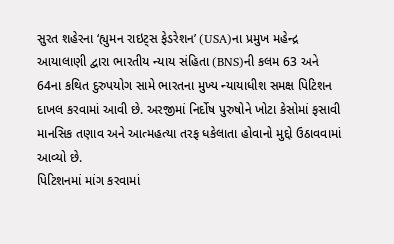સુરત શહેરના ‘હ્યુમન રાઇટ્સ ફેડરેશન’ (USA)ના પ્રમુખ મહેન્દ્ર આયાલાણી દ્વારા ભારતીય ન્યાય સંહિતા (BNS)ની કલમ 63 અને 64ના કથિત દુરુપયોગ સામે ભારતના મુખ્ય ન્યાયાધીશ સમક્ષ પિટિશન દાખલ કરવામાં આવી છે. અરજીમાં નિર્દોષ પુરુષોને ખોટા કેસોમાં ફસાવી માનસિક તણાવ અને આત્મહત્યા તરફ ધકેલાતા હોવાનો મુદ્દો ઉઠાવવામાં આવ્યો છે.
પિટિશનમાં માંગ કરવામાં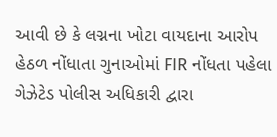આવી છે કે લગ્નના ખોટા વાયદાના આરોપ હેઠળ નોંધાતા ગુનાઓમાં FIR નોંધતા પહેલા ગેઝેટેડ પોલીસ અધિકારી દ્વારા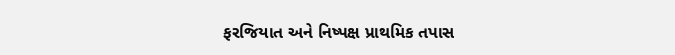ફરજિયાત અને નિષ્પક્ષ પ્રાથમિક તપાસ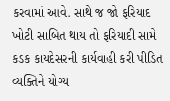કરવામાં આવે. સાથે જ જો ફરિયાદ ખોટી સાબિત થાય તો ફરિયાદી સામે કડક કાયદેસરની કાર્યવાહી કરી પીડિત વ્યક્તિને યોગ્ય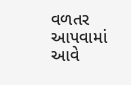વળતર આપવામાં આવે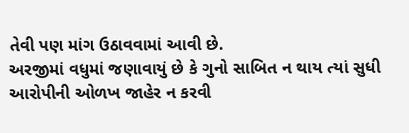તેવી પણ માંગ ઉઠાવવામાં આવી છે.
અરજીમાં વધુમાં જણાવાયું છે કે ગુનો સાબિત ન થાય ત્યાં સુધી આરોપીની ઓળખ જાહેર ન કરવી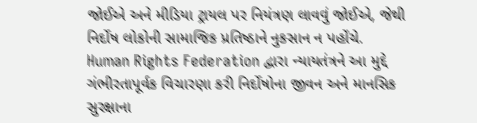જોઈએ અને મીડિયા ટ્રાયલ પર નિયંત્રણ લાવવું જોઈએ, જેથી નિર્દોષ લોકોની સામાજિક પ્રતિષ્ઠાને નુકસાન ન પહોંચે.
Human Rights Federation દ્વારા ન્યાયતંત્રને આ મુદ્દે ગંભીરતાપૂર્વક વિચારણા કરી નિર્દોષોના જીવન અને માનસિક સુરક્ષાના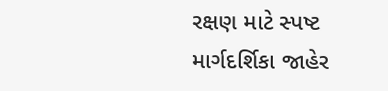રક્ષણ માટે સ્પષ્ટ માર્ગદર્શિકા જાહેર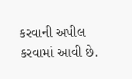કરવાની અપીલ કરવામાં આવી છે.